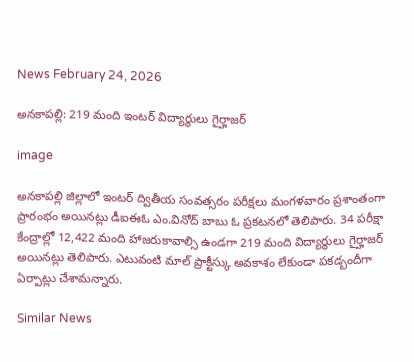News February 24, 2026

అనకాపల్లి: 219 మంది ఇంటర్ విద్యార్థులు గైర్హాజర్

image

అనకాపల్లి జిల్లాలో ఇంటర్ ద్వితీయ సంవత్సరం పరీక్షలు మంగళవారం ప్రశాంతంగా ప్రారంభం అయినట్లు డీఐఈఓ ఎం.వినోద్ బాబు ఓ ప్రకటనలో తెలిపారు. 34 పరీక్షా కేంద్రాల్లో 12,422 మంది హాజరుకావాల్సి ఉండగా 219 మంది విద్యార్థులు గైర్హాజర్ అయినట్లు తెలిపారు. ఎటువంటి మాల్ ప్రాక్టీస్కు అవకాశం లేకుండా పకడ్బందీగా ఏర్పాట్లు చేశామన్నారు.

Similar News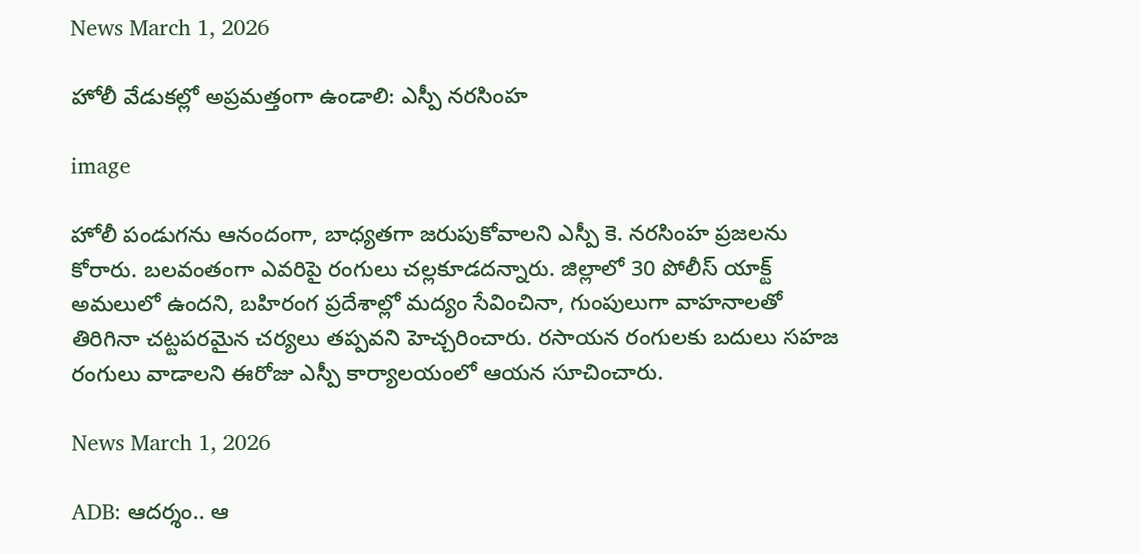News March 1, 2026

హోలీ వేడుకల్లో అప్రమత్తంగా ఉండాలి: ఎస్పీ నరసింహ

image

హోలీ పండుగను ఆనందంగా, బాధ్యతగా జరుపుకోవాలని ఎస్పీ కె. నరసింహ ప్రజలను కోరారు. బలవంతంగా ఎవరిపై రంగులు చల్లకూడదన్నారు. జిల్లాలో 30 పోలీస్ యాక్ట్ అమలులో ఉందని, బహిరంగ ప్రదేశాల్లో మద్యం సేవించినా, గుంపులుగా వాహనాలతో తిరిగినా చట్టపరమైన చర్యలు తప్పవని హెచ్చరించారు. రసాయన రంగులకు బదులు సహజ రంగులు వాడాలని ఈరోజు ఎస్పీ కార్యాలయంలో ఆయన సూచించారు.

News March 1, 2026

ADB: ఆదర్శం.. ఆ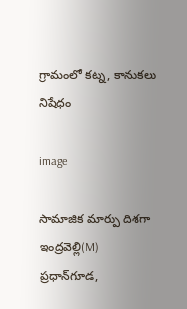గ్రామంలో కట్న, కానుకలు నిషేధం

image

సామాజిక మార్పు దిశగా ఇంద్రవెల్లి(M) ప్రధాన్‌గూడ,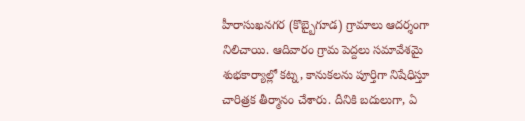హీరాసుఖనగర (కొబ్బైగూడ) గ్రామాలు ఆదర్శంగా నిలిచాయి. ఆదివారం గ్రామ పెద్దలు సమావేశమై శుభకార్యాల్లో కట్న, కానుకలను పూర్తిగా నిషేధిస్తూ చారిత్రక తీర్మానం చేశారు. దీనికి బదులుగా, ఏ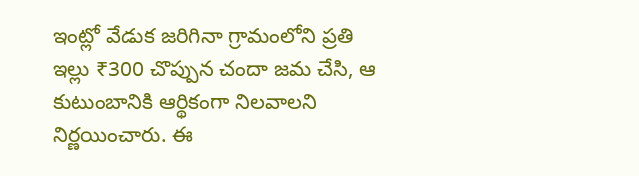ఇంట్లో వేడుక జరిగినా గ్రామంలోని ప్రతి ఇల్లు ₹300 చొప్పున చందా జమ చేసి, ఆ కుటుంబానికి ఆర్థికంగా నిలవాలని నిర్ణయించారు. ఈ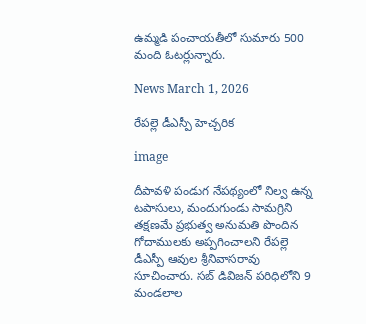ఉమ్మడి పంచాయతీలో సుమారు 500 మంది ఓటర్లున్నారు.

News March 1, 2026

రేపల్లె డీఎస్పీ హెచ్చరిక

image

దీపావళి పండుగ నేపథ్యంలో నిల్వ ఉన్న టపాసులు, మందుగుండు సామగ్రిని తక్షణమే ప్రభుత్వ అనుమతి పొందిన గోదాములకు అప్పగించాలని రేపల్లె డీఎస్పీ ఆవుల శ్రీనివాసరావు సూచించారు. సబ్ డివిజన్ పరిధిలోని 9 మండలాల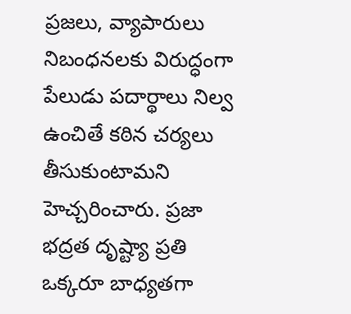ప్రజలు, వ్యాపారులు నిబంధనలకు విరుద్ధంగా పేలుడు పదార్థాలు నిల్వ ఉంచితే కఠిన చర్యలు తీసుకుంటామని హెచ్చరించారు. ప్రజా భద్రత దృష్ట్యా ప్రతి ఒక్కరూ బాధ్యతగా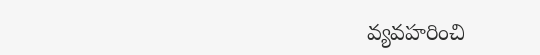వ్యవహరించి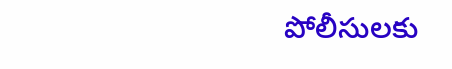పోలీసులకు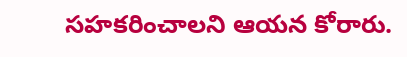సహకరించాలని ఆయన కోరారు.